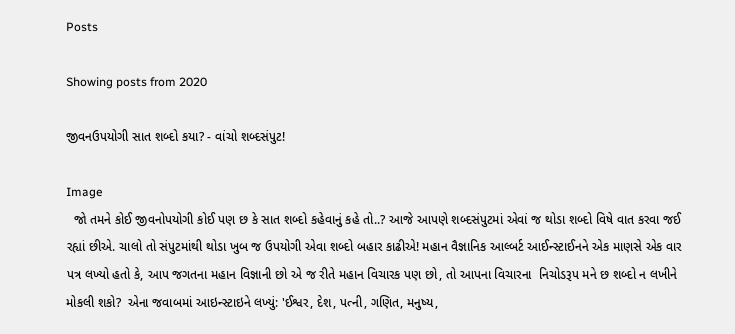Posts

Showing posts from 2020

જીવનઉપયોગી સાત શબ્દો કયા? - વાંચો શબ્દસંપુટ!

Image
  જો તમને કોઈ જીવનોપયોગી કોઈ પણ છ કે સાત શબ્દો કહેવાનું કહે તો..? આજે આપણે શબ્દસંપુટમાં એવાં જ થોડા શબ્દો વિષે વાત કરવા જઈ રહ્યાં છીએ. ચાલો તો સંપુટમાંથી થોડા ખુબ જ ઉપયોગી એવા શબ્દો બહાર કાઢીએ! મહાન વૈજ્ઞાનિક આલ્બર્ટ આઈન્સ્ટાઈનને એક માણસે એક વાર પત્ર લખ્યો હતો કે, આપ જગતના મહાન વિજ્ઞાની છો એ જ રીતે મહાન વિચારક પણ છો, તો આપના વિચારના  નિચોડરૂપ મને છ શબ્દો ન લખીને મોકલી શકો?  એના જવાબમાં આઇન્સ્ટાઇને લખ્યું: 'ઈશ્વર, દેશ, પત્ની, ગણિત, મનુષ્ય,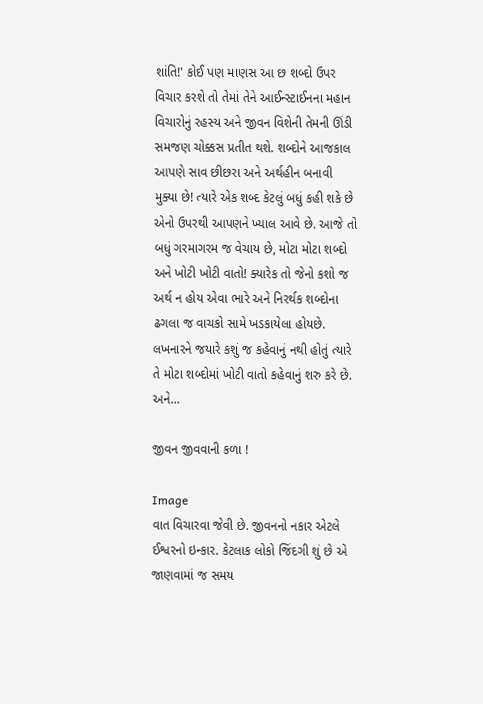શાંતિ!' કોઈ પણ માણસ આ છ શબ્દો ઉપર વિચાર કરશે તો તેમાં તેને આઈન્સ્ટાઈનના મહાન વિચારોનું રહસ્ય અને જીવન વિશેની તેમની ઊંડી સમજણ ચોક્કસ પ્રતીત થશે. શબ્દોને આજકાલ આપણે સાવ છીછરા અને અર્થહીન બનાવી મુક્યા છે! ત્યારે એક શબ્દ કેટલું બધું કહી શકે છે એનો ઉપરથી આપણને ખ્યાલ આવે છે. આજે તો બધું ગરમાગરમ જ વેચાય છે, મોટા મોટા શબ્દો અને ખોટી ખોટી વાતો! ક્યારેક તો જેનો કશો જ અર્થ ન હોય એવા ભારે અને નિરર્થક શબ્દોના ઢગલા જ વાચકો સામે ખડકાયેલા હોયછે. લખનારને જયારે કશું જ કહેવાનું નથી હોતું ત્યારે તે મોટા શબ્દોમાં ખોટી વાતો કહેવાનું શરુ કરે છે. અને...

જીવન જીવવાની કળા !

Image
વાત વિચારવા જેવી છે. જીવનનો નકાર એટલે ઈશ્વરનો ઇન્કાર. કેટલાક લોકો જિંદગી શું છે એ જાણવામાં જ સમય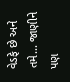વેડફે છે અને તમે... જાણીને પણ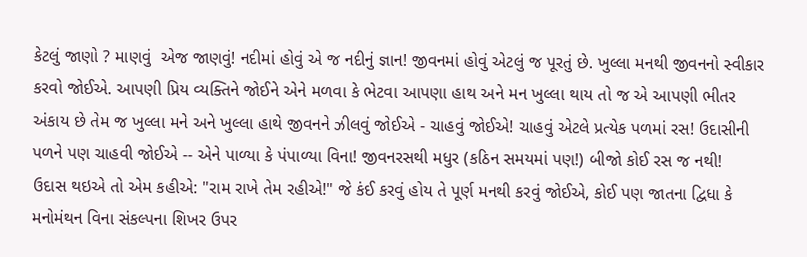કેટલું જાણો ? માણવું  એજ જાણવું! નદીમાં હોવું એ જ નદીનું જ્ઞાન! જીવનમાં હોવું એટલું જ પૂરતું છે. ખુલ્લા મનથી જીવનનો સ્વીકાર કરવો જોઈએ. આપણી પ્રિય વ્યક્તિને જોઈને એને મળવા કે ભેટવા આપણા હાથ અને મન ખુલ્લા થાય તો જ એ આપણી ભીતર અંકાય છે તેમ જ ખુલ્લા મને અને ખુલ્લા હાથે જીવનને ઝીલવું જોઈએ - ચાહવું જોઈએ! ચાહવું એટલે પ્રત્યેક પળમાં રસ! ઉદાસીની પળને પણ ચાહવી જોઈએ -- એને પાળ્યા કે પંપાળ્યા વિના! જીવનરસથી મધુર (કઠિન સમયમાં પણ!) બીજો કોઈ રસ જ નથી!  ઉદાસ થઇએ તો એમ કહીએ: "રામ રાખે તેમ રહીએ!" જે કંઈ કરવું હોય તે પૂર્ણ મનથી કરવું જોઈએ, કોઈ પણ જાતના દ્વિધા કે મનોમંથન વિના સંકલ્પના શિખર ઉપર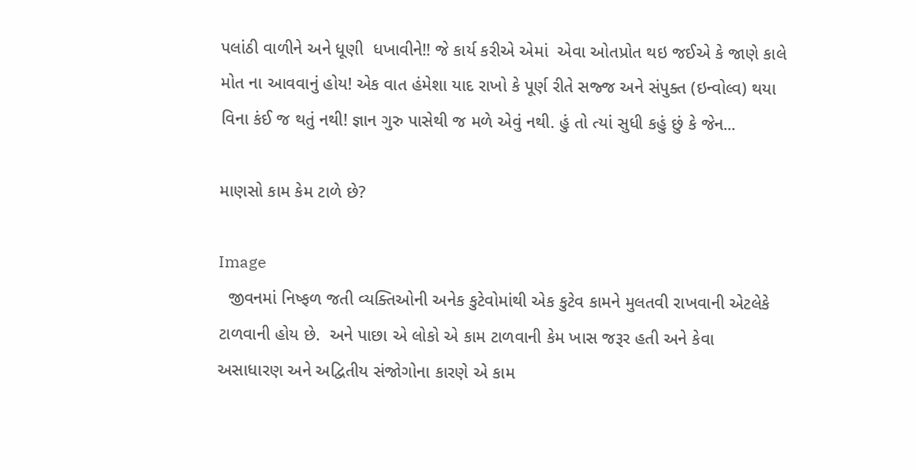પલાંઠી વાળીને અને ધૂણી  ધખાવીને!! જે કાર્ય કરીએ એમાં  એવા ઓતપ્રોત થઇ જઈએ કે જાણે કાલે મોત ના આવવાનું હોય! એક વાત હંમેશા યાદ રાખો કે પૂર્ણ રીતે સજ્જ અને સંપુક્ત (ઇન્વોલ્વ) થયા વિના કંઈ જ થતું નથી! જ્ઞાન ગુરુ પાસેથી જ મળે એવું નથી. હું તો ત્યાં સુધી કહું છું કે જેન...

માણસો કામ કેમ ટાળે છે?

Image
  જીવનમાં નિષ્ફળ જતી વ્યક્તિઓની અનેક કુટેવોમાંથી એક કુટેવ કામને મુલતવી રાખવાની એટલેકે ટાળવાની હોય છે.  અને પાછા એ લોકો એ કામ ટાળવાની કેમ ખાસ જરૂર હતી અને કેવા અસાધારણ અને અદ્વિતીય સંજોગોના કારણે એ કામ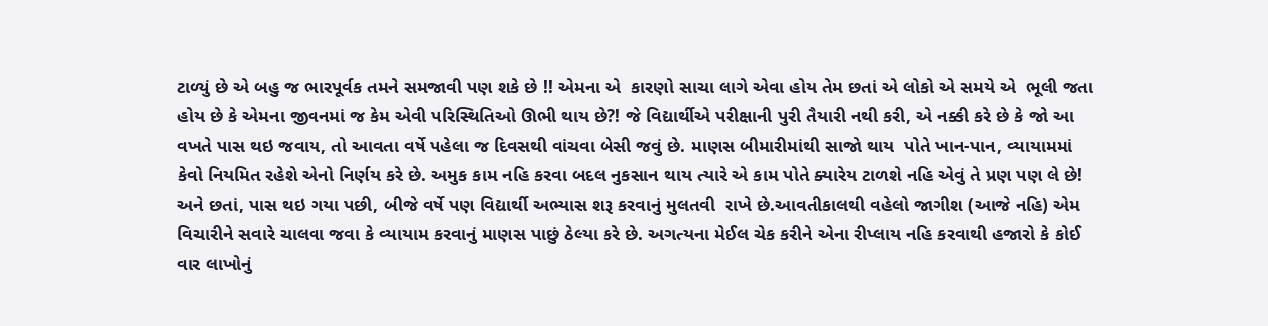ટાળ્યું છે એ બહુ જ ભારપૂર્વક તમને સમજાવી પણ શકે છે !! એમના એ  કારણો સાચા લાગે એવા હોય તેમ છતાં એ લોકો એ સમયે એ  ભૂલી જતા હોય છે કે એમના જીવનમાં જ કેમ એવી પરિસ્થિતિઓ ઊભી થાય છે?! જે વિદ્યાર્થીએ પરીક્ષાની પુરી તૈયારી નથી કરી, એ નક્કી કરે છે કે જો આ વખતે પાસ થઇ જવાય, તો આવતા વર્ષે પહેલા જ દિવસથી વાંચવા બેસી જવું છે. માણસ બીમારીમાંથી સાજો થાય  પોતે ખાન-પાન, વ્યાયામમાં કેવો નિયમિત રહેશે એનો નિર્ણય કરે છે. અમુક કામ નહિ કરવા બદલ નુકસાન થાય ત્યારે એ કામ પોતે ક્યારેય ટાળશે નહિ એવું તે પ્રણ પણ લે છે! અને છતાં, પાસ થઇ ગયા પછી, બીજે વર્ષે પણ વિદ્યાર્થી અભ્યાસ શરૂ કરવાનું મુલતવી  રાખે છે.આવતીકાલથી વહેલો જાગીશ (આજે નહિ) એમ વિચારીને સવારે ચાલવા જવા કે વ્યાયામ કરવાનું માણસ પાછું ઠેલ્યા કરે છે. અગત્યના મેઈલ ચેક કરીને એના રીપ્લાય નહિ કરવાથી હજારો કે કોઈ વાર લાખોનું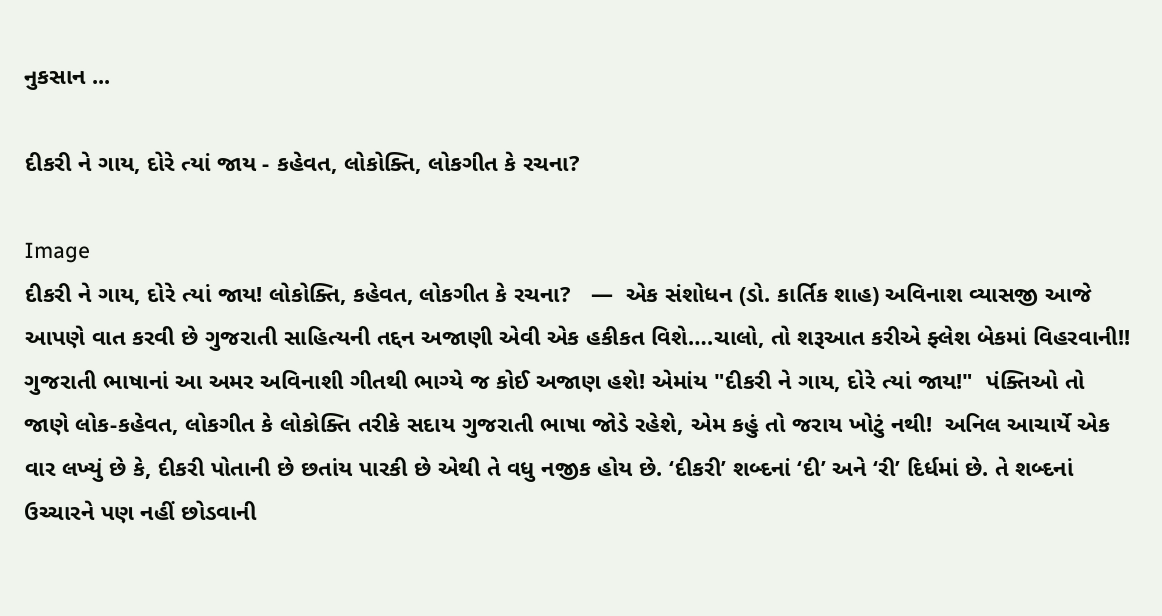નુકસાન ...

દીકરી ને ગાય, દોરે ત્યાં જાય - કહેવત, લોકોક્તિ, લોકગીત કે રચના?

Image
દીકરી ને ગાય, દોરે ત્યાં જાય! લોકોક્તિ, કહેવત, લોકગીત કે રચના?   ―  એક સંશોધન (ડો. કાર્તિક શાહ) અવિનાશ વ્યાસજી આજે આપણે વાત કરવી છે ગુજરાતી સાહિત્યની તદ્દન અજાણી એવી એક હકીકત વિશે….ચાલો, તો શરૂઆત કરીએ ફ્લેશ બેકમાં વિહરવાની!! ગુજરાતી ભાષાનાં આ અમર અવિનાશી ગીતથી ભાગ્યે જ કોઈ અજાણ હશે! એમાંય "દીકરી ને ગાય, દોરે ત્યાં જાય!"  પંક્તિઓ તો જાણે લોક-કહેવત, લોકગીત કે લોકોક્તિ તરીકે સદાય ગુજરાતી ભાષા જોડે રહેશે, એમ કહું તો જરાય ખોટું નથી!  અનિલ આચાર્યે એક વાર લખ્યું છે કે, દીકરી પોતાની છે છતાંય પારકી છે એથી તે વધુ નજીક હોય છે. ‘દીકરી’ શબ્દનાં ‘દી’ અને ‘રી’ દિર્ધમાં છે. તે શબ્દનાં ઉચ્ચારને પણ નહીં છોડવાની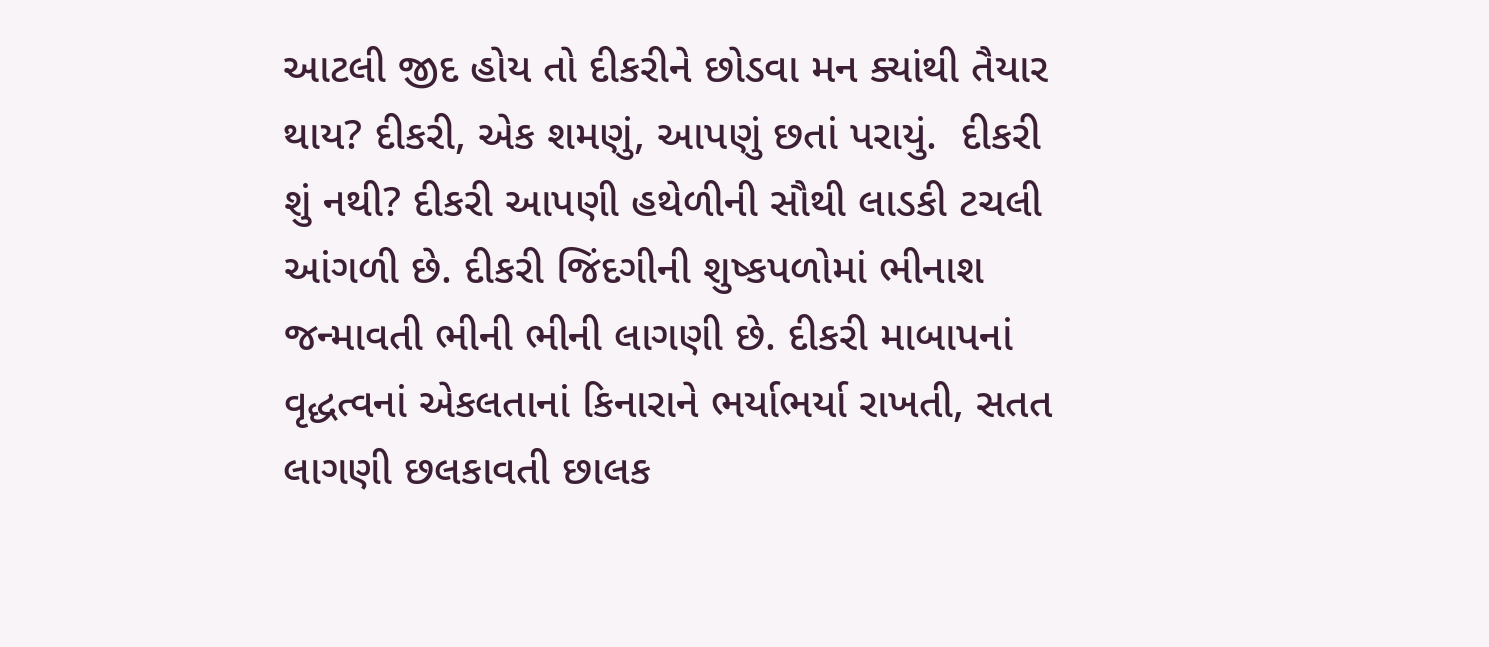આટલી જીદ હોય તો દીકરીને છોડવા મન ક્યાંથી તૈયાર થાય? દીકરી, એક શમણું, આપણું છતાં પરાયું.  દીકરી શું નથી? દીકરી આપણી હથેળીની સૌથી લાડકી ટચલી આંગળી છે. દીકરી જિંદગીની શુષ્કપળોમાં ભીનાશ જન્માવતી ભીની ભીની લાગણી છે. દીકરી માબાપનાં વૃદ્ધત્વનાં એકલતાનાં કિનારાને ભર્યાભર્યા રાખતી, સતત લાગણી છલકાવતી છાલક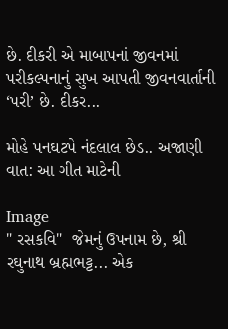છે. દીકરી એ માબાપનાં જીવનમાં પરીકલ્પનાનું સુખ આપતી જીવનવાર્તાની ‘પરી’ છે. દીકર...

મોહે પનઘટપે નંદલાલ છેડ.. અજાણી વાત: આ ગીત માટેની

Image
" રસકવિ"  જેમનું ઉપનામ છે, શ્રી રઘુનાથ બ્રહ્મભટ્ટ... એક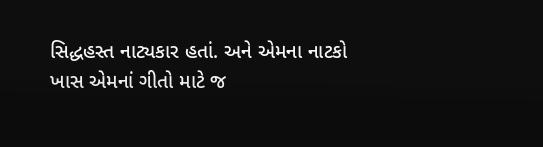સિદ્ધહસ્ત નાટ્યકાર હતાં. અને એમના નાટકો  ખાસ એમનાં ગીતો માટે જ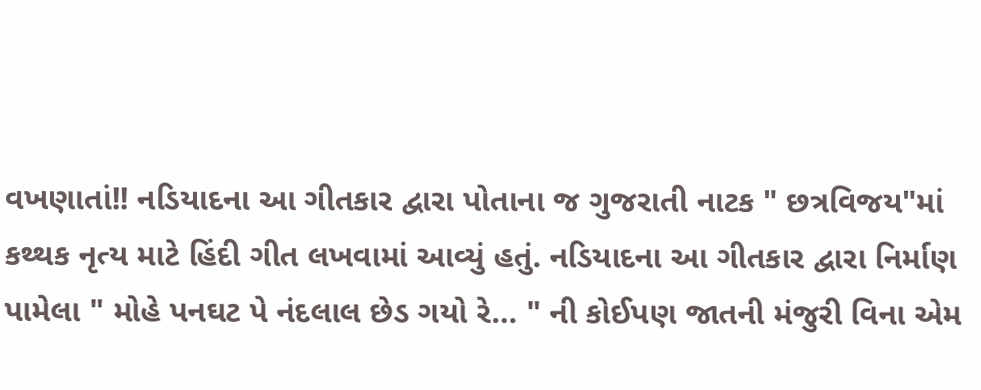વખણાતાં!! નડિયાદના આ ગીતકાર દ્વારા પોતાના જ ગુજરાતી નાટક " છત્રવિજય"માં  કથ્થક નૃત્ય માટે હિંદી ગીત લખવામાં આવ્યું હતું. નડિયાદના આ ગીતકાર દ્વારા નિર્માણ પામેલા " મોહે પનઘટ પે નંદલાલ છેડ ગયો રે… " ની કોઈપણ જાતની મંજુરી વિના એમ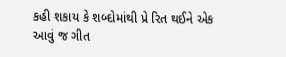કહી શકાય કે શબ્દોમાંથી પ્રે રિત થઈને એક આવું જ ગીત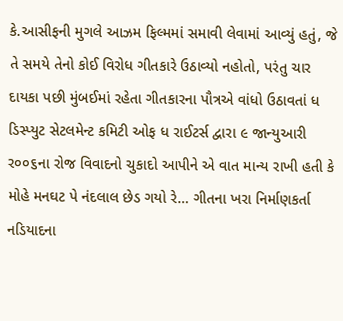કે.આસીફની મુગલે આઝમ ફિલ્મમાં સમાવી લેવામાં આવ્યું હતું, જે તે સમયે તેનો કોઈ વિરોધ ગીતકારે ઉઠાવ્યો નહોતો, પરંતુ ચાર દાયકા પછી મુંબઈમાં રહેતા ગીતકારના પૌત્રએ વાંધો ઉઠાવતાં ધ ડિસ્પ્યુટ સેટલમેન્ટ કમિટી ઓફ ધ રાઈટર્સ દ્વારા ૯ જાન્યુઆરી ર૦૦૬ના રોજ વિવાદનો ચુકાદો આપીને એ વાત માન્ય રાખી હતી કે મોહે મનઘટ પે નંદલાલ છેડ ગયો રે… ગીતના ખરા નિર્માણકર્તા નડિયાદના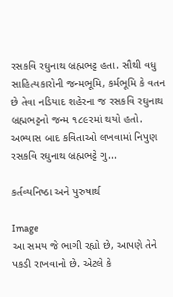રસકવિ રઘુનાથ બ્રહ્મભટ્ટ હતા. સૌથી વધુ સાહિત્યકારોની જન્મભૂમિ, કર્મભૂમિ કે વતન છે તેવા નડિયાદ શહેરના જ રસકવિ રઘુનાથ બ્રહ્મભટ્ટનો જન્મ ૧૮૯રમાં થયો હતો. અભ્યાસ બાદ કવિતાઓ લખવામાં નિપુણ રસકવિ રઘુનાથ બ્રહ્મભટ્ટે ગુ...

કર્તવ્યનિષ્ઠા અને પુરુષાર્થ

Image
આ સમય જે ભાગી રહ્યો છે, આપણે તેને પકડી રાખવાનો છે. એટલે કે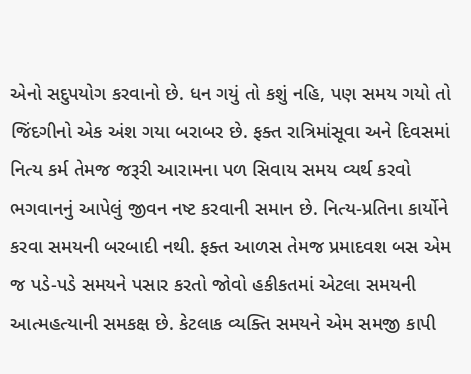એનો સદુપયોગ કરવાનો છે. ધન ગયું તો કશું નહિ, પણ સમય ગયો તો જિંદગીનો એક અંશ ગયા બરાબર છે. ફક્ત રાત્રિમાંસૂવા અને દિવસમાં નિત્ય કર્મ તેમજ જરૂરી આરામના પળ સિવાય સમય વ્યર્થ કરવો ભગવાનનું આપેલું જીવન નષ્ટ કરવાની સમાન છે. નિત્ય-પ્રતિના કાર્યોને કરવા સમયની બરબાદી નથી. ફક્ત આળસ તેમજ પ્રમાદવશ બસ એમ જ પડે-પડે સમયને પસાર કરતો જોવો હકીકતમાં એટલા સમયની આત્મહત્યાની સમકક્ષ છે. કેટલાક વ્યક્તિ સમયને એમ સમજી કાપી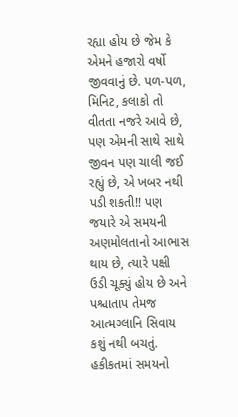રહ્યા હોય છે જેમ કે એમને હજારો વર્ષો જીવવાનું છે. પળ-પળ, મિનિટ, કલાકો તો વીતતા નજરે આવે છે, પણ એમની સાથે સાથે જીવન પણ ચાલી જઈ રહ્યું છે, એ ખબર નથી પડી શકતી!! પણ જયારે એ સમયની અણમોલતાનો આભાસ થાય છે, ત્યારે પક્ષી ઉડી ચૂક્યું હોય છે અને પશ્ચાતાપ તેમજ આત્મગ્લાનિ સિવાય કશું નથી બચતું. હકીકતમાં સમયનો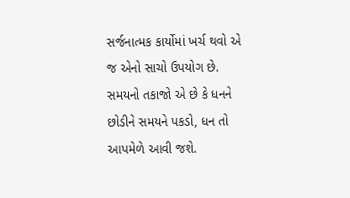સર્જનાત્મક કાર્યોમાં ખર્ચ થવો એ જ એનો સાચો ઉપયોગ છે. સમયનો તકાજો એ છે કે ધનને છોડીને સમયને પકડો, ધન તો આપમેળે આવી જશે.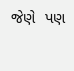જેણે  પણ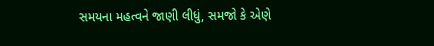સમયના મહત્વને જાણી લીધું, સમજો કે એણે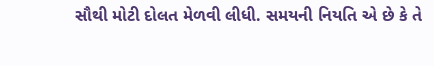સૌથી મોટી દોલત મેળવી લીધી. સમયની નિયતિ એ છે કે તે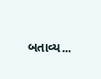બતાવ્ય...